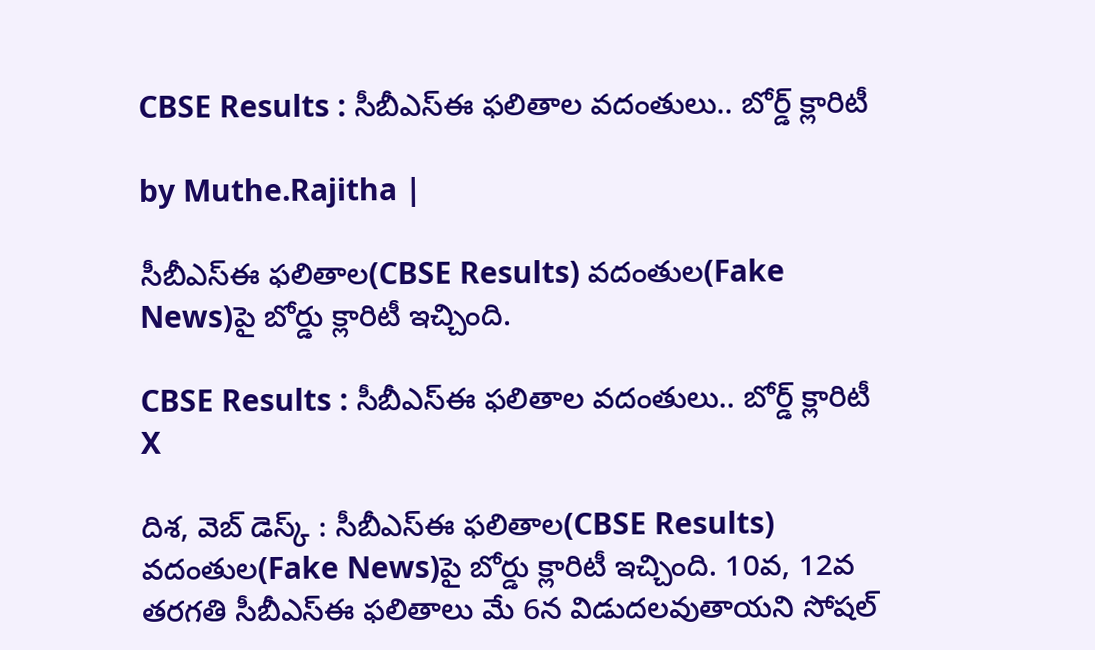CBSE Results : సీబీఎస్ఈ ఫలితాల వదంతులు.. బోర్డ్ క్లారిటీ

by Muthe.Rajitha |

సీబీఎస్ఈ ఫలితాల(CBSE Results) వదంతుల(Fake News)పై బోర్డు క్లారిటీ ఇచ్చింది.

CBSE Results : సీబీఎస్ఈ ఫలితాల వదంతులు.. బోర్డ్ క్లారిటీ
X

దిశ, వెబ్ డెస్క్ : సీబీఎస్ఈ ఫలితాల(CBSE Results) వదంతుల(Fake News)పై బోర్డు క్లారిటీ ఇచ్చింది. 10వ, 12వ తరగతి సీబీఎస్ఈ ఫలితాలు మే 6న విడుదలవుతాయని సోషల్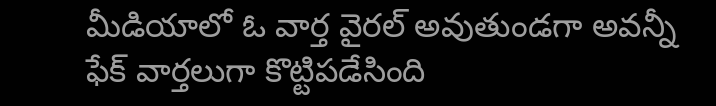మీడియాలో ఓ వార్త వైరల్ అవుతుండగా అవన్నీ ఫేక్ వార్తలుగా కొట్టిపడేసింది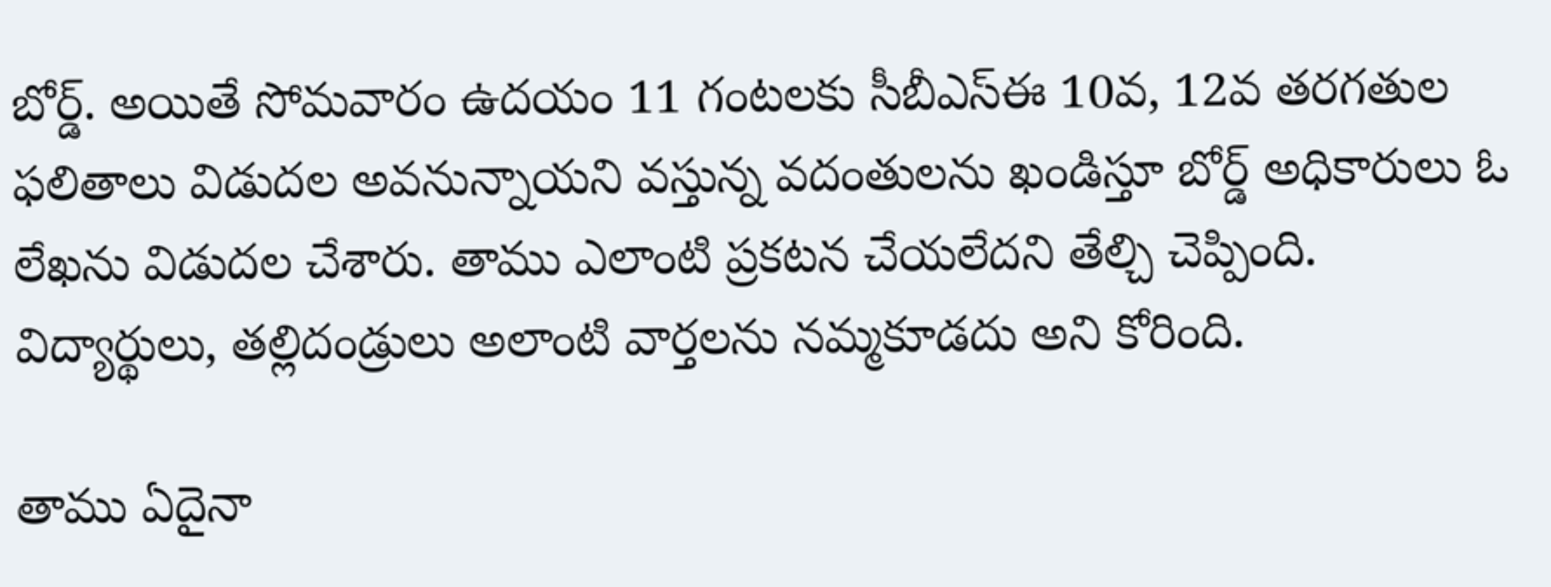బోర్డ్. అయితే సోమవారం ఉదయం 11 గంటలకు సీబీఎస్ఈ 10వ, 12వ తరగతుల ఫలితాలు విడుదల అవనున్నాయని వస్తున్న వదంతులను ఖండిస్తూ బోర్డ్ అధికారులు ఓ లేఖను విడుదల చేశారు. తాము ఎలాంటి ప్రకటన చేయలేదని తేల్చి చెప్పింది. విద్యార్థులు, తల్లిదండ్రులు అలాంటి వార్తలను నమ్మకూడదు అని కోరింది.

తాము ఏదైనా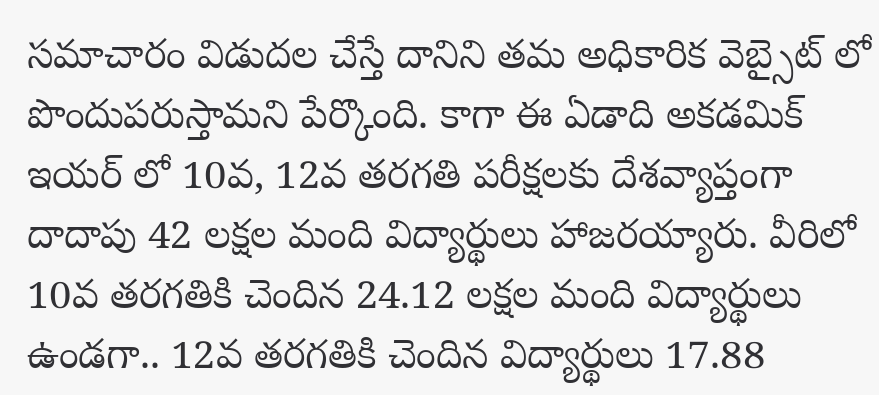సమాచారం విడుదల చేస్తే దానిని తమ అధికారిక వెబ్సైట్ లో పొందుపరుస్తామని పేర్కొంది. కాగా ఈ ఏడాది అకడమిక్ ఇయర్ లో 10వ, 12వ తరగతి పరీక్షలకు దేశవ్యాప్తంగా దాదాపు 42 లక్షల మంది విద్యార్థులు హాజరయ్యారు. వీరిలో 10వ తరగతికి చెందిన 24.12 లక్షల మంది విద్యార్థులు ఉండగా.. 12వ తరగతికి చెందిన విద్యార్థులు 17.88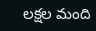లక్షల మంది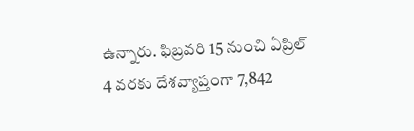ఉన్నారు. ఫిబ్రవరి 15 నుంచి ఏప్రిల్ 4 వరకు దేశవ్యాప్తంగా 7,842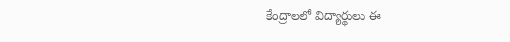కేంద్రాలలో విద్యార్థులు ఈ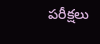పరీక్షలు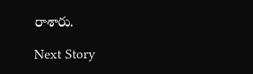రాశారు.

Next Story